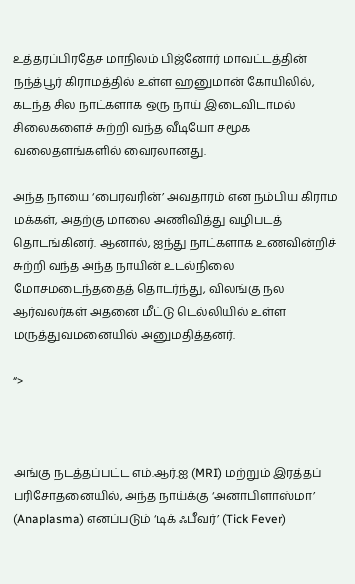உத்தரப்பிரதேச மாநிலம் பிஜ்னோர் மாவட்டத்தின் நந்த்பூர் கிராமத்தில் உள்ள ஹனுமான் கோயிலில், கடந்த சில நாட்களாக ஒரு நாய் இடைவிடாமல் சிலைகளைச் சுற்றி வந்த வீடியோ சமூக வலைதளங்களில் வைரலானது.

அந்த நாயை ‘பைரவரின்’ அவதாரம் என நம்பிய கிராம மக்கள், அதற்கு மாலை அணிவித்து வழிபடத் தொடங்கினர். ஆனால், ஐந்து நாட்களாக உணவின்றிச் சுற்றி வந்த அந்த நாயின் உடல்நிலை மோசமடைந்ததைத் தொடர்ந்து, விலங்கு நல ஆர்வலர்கள் அதனை மீட்டு டெல்லியில் உள்ள மருத்துவமனையில் அனுமதித்தனர்.

“>



அங்கு நடத்தப்பட்ட எம்.ஆர்.ஐ (MRI) மற்றும் இரத்தப் பரிசோதனையில், அந்த நாய்க்கு ‘அனாபிளாஸ்மா’ (Anaplasma) எனப்படும் ‘டிக் ஃபீவர்’ (Tick Fever)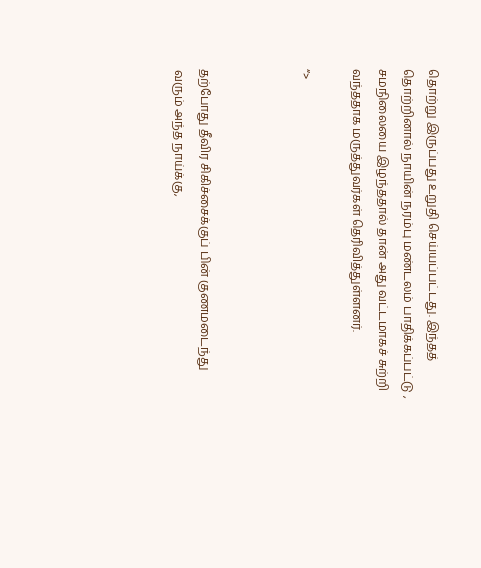தொற்று இருப்பது உறுதி செய்யப்பட்டது. இந்தத் தொற்றினால் நாயின் நரம்பு மண்டலம் பாதிக்கப்பட்டு , சமநிலையை இழந்ததால் தான் அது வட்டமாகச் சுற்றி வந்ததாக மருத்துவர்கள் தெரிவித்துள்ளனர்.

“>



தற்போது தீவிர சிகிச்சைக்குப் பின் குணமடைந்து வரும் அந்த நாய்க்கு,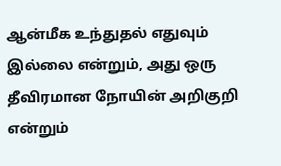ஆன்மீக உந்துதல் எதுவும் இல்லை என்றும், அது ஒரு தீவிரமான நோயின் அறிகுறி என்றும்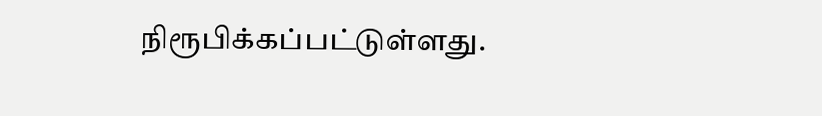நிரூபிக்கப்பட்டுள்ளது.